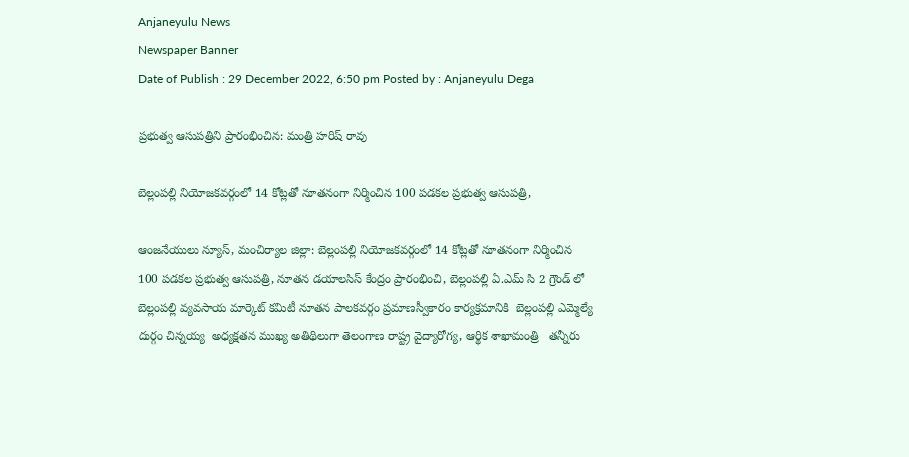Anjaneyulu News
Newspaper Banner
Date of Publish : 29 December 2022, 6:50 pm Posted by : Anjaneyulu Dega

ప్రభుత్వ ఆసుపత్రిని ప్రారంభించిన: మంత్రి హరిష్ రావు

బెల్లంపల్లి నియోజకవర్గంలో 14 కోట్లతో నూతనంగా నిర్మించిన 100 పడకల ప్రభుత్వ ఆసుపత్రి,

ఆంజనేయులు న్యూస్, మంచిర్యాల జిల్లా: బెల్లంపల్లి నియోజకవర్గంలో 14 కోట్లతో నూతనంగా నిర్మించిన 100 పడకల ప్రభుత్వ ఆసుపత్రి, నూతన డయాలసిస్ కేంద్రం ప్రారంభించి, బెల్లంపల్లి ఏ.ఎమ్ సి 2 గ్రౌండ్ లో బెల్లంపల్లి వ్యవసాయ మార్కెట్ కమిటీ నూతన పాలకవర్గం ప్రమాణస్వీకారం కార్యక్రమానికి  బెల్లంపల్లి ఎమ్మెల్యే  దుర్గం చిన్నయ్య  అధ్యక్షతన ముఖ్య అతిథిలుగా తెలంగాణ రాష్ట్ర వైద్యారోగ్య, ఆర్థిక శాఖామంత్రి   తన్నీరు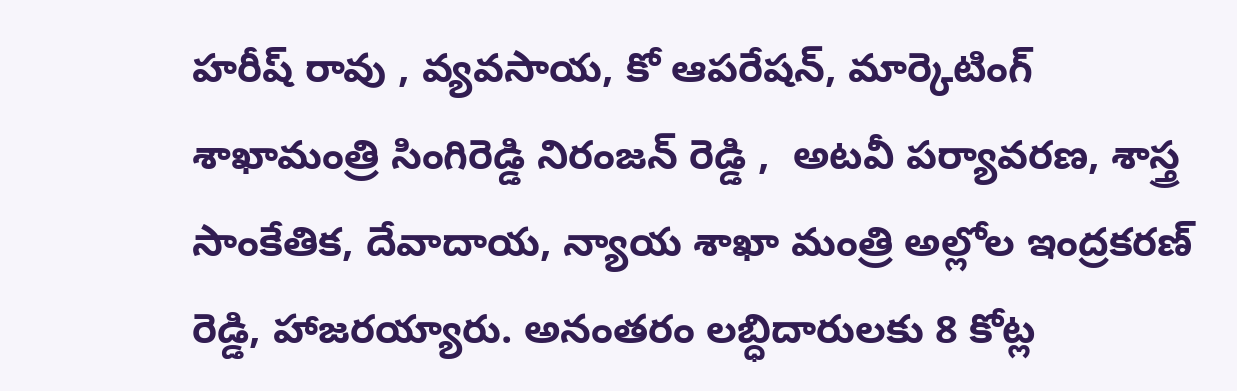హరీష్ రావు , వ్యవసాయ, కో ఆపరేషన్, మార్కెటింగ్ శాఖామంత్రి సింగిరెడ్డి నిరంజన్ రెడ్డి ,  అటవీ పర్యావరణ, శాస్త్ర సాంకేతిక, దేవాదాయ, న్యాయ శాఖా మంత్రి అల్లోల ఇంద్రకరణ్ రెడ్డి, హాజరయ్యారు. అనంతరం లబ్ధిదారులకు 8 కోట్ల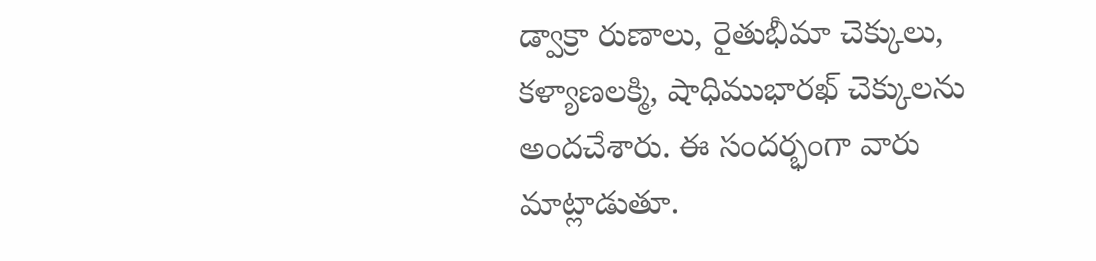డ్వాక్రా రుణాలు, రైతుభీమా చెక్కులు, కళ్యాణలక్మి, షాధిముభారఖ్ చెక్కులను అందచేశారు. ఈ సందర్భంగా వారు మాట్లాడుతూ.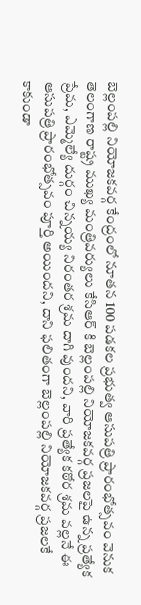బెల్లంపల్లి నియోజకవర్గ కేంద్రంలో నూతన 100 పడకల ప్రభుత్వ ఆసుపత్రి ప్రారంభోత్సవం వెనుక తెలంగాణ రాష్ట్ర ముఖ్య మంత్రివర్యులు కేసిఆర్ కి బెల్లంపల్లి నియోజకవర్గ ప్రజలపై ఉన్న ప్రత్యేక ప్రేమ, ఎమ్మెల్యే దుర్గం చిన్నయ్య నిరంతర శ్రమ దాగి వుందని, వారి ప్రత్యేక కఠోర శ్రమ వల్లనే ఈ ఆసుపత్రి ప్రారంభోత్సవం పూర్తి అయిందని, దాని ఫలితంగా బెల్లంపల్లి నియోజకవర్గ ప్రజలకే కాకుండా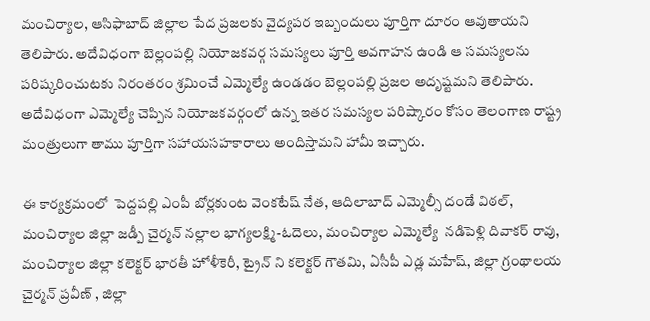మంచిర్యాల, ఆసిఫాబాద్ జిల్లాల పేద ప్రజలకు వైద్యపర ఇబ్బందులు పూర్తిగా దూరం ఆవుతాయని తెలిపారు. అదేవిధంగా బెల్లంపల్లి నియోజకవర్గ సమస్యలు పూర్తి అవగాహన ఉండి ఆ సమస్యలను పరిష్కరించుటకు నిరంతరం శ్రమించే ఎమ్మెల్యే ఉండడం బెల్లంపల్లి ప్రజల అదృష్టమని తెలిపారు. అదేవిధంగా ఎమ్మెల్యే చెప్పిన నియోజకవర్గంలో ఉన్న ఇతర సమస్యల పరిష్కారం కోసం తెలంగాణ రాష్ట్ర మంత్రులుగా తాము పూర్తిగా సహాయసహకారాలు అందిస్తామని హామీ ఇచ్చారు.

ఈ కార్యక్రమంలో  పెద్దపల్లి ఎంపీ బోర్లకుంట వెంకటేష్ నేత, ఆదిలాబాద్ ఎమ్మెల్సీ దండే విఠల్, మంచిర్యాల జిల్లా జడ్పీ చైర్మన్ నల్లాల భాగ్యలక్ష్మి-ఓదెలు, మంచిర్యాల ఎమ్మెల్యే  నడిపెళ్లి దివాకర్ రావు, మంచిర్యాల జిల్లా కలెక్టర్ భారతీ హోళీకెరీ, ట్రైన్ ని కలెక్టర్ గౌతమి, ఏసీపీ ఎడ్ల మహేష్, జిల్లా గ్రంథాలయ చైర్మన్ ప్రవీణ్ , జిల్లా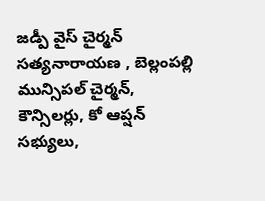జడ్పీ వైస్ చైర్మన్ సత్యనారాయణ , బెల్లంపల్లి మున్సిపల్ చైర్మన్, కౌన్సిలర్లు, కో ఆప్షన్ సభ్యులు,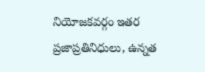నియోజకవర్గం ఇతర ప్రజాప్రతినిధులు, ఉన్నత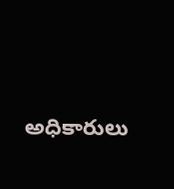అధికారులు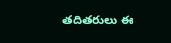తదితరులు ఈ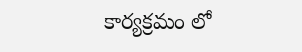కార్యక్రమం లో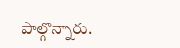పాల్గొన్నారు.